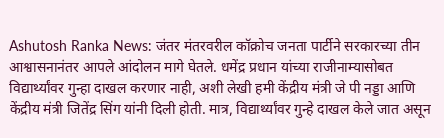Ashutosh Ranka News: जंतर मंतरवरील कॉक्रोच जनता पार्टीने सरकारच्या तीन आश्वासनानंतर आपले आंदोलन मागे घेतले. धमेंद्र प्रधान यांच्या राजीनाम्यासोबत विद्यार्थ्यांवर गुन्हा दाखल करणार नाही, अशी लेखी हमी केंद्रीय मंत्री जे पी नड्डा आणि केंद्रीय मंत्री जितेंद्र सिंग यांनी दिली होती. मात्र, विद्यार्थ्यांवर गुन्हे दाखल केले जात असून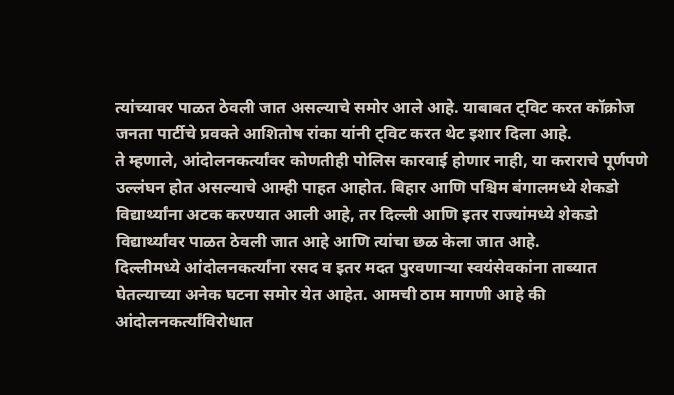त्यांच्यावर पाळत ठेवली जात असल्याचे समोर आले आहे. याबाबत ट्विट करत कॉक्रोज जनता पार्टीचे प्रवक्ते आशितोष रांका यांनी ट्विट करत थेट इशार दिला आहे.
ते म्हणाले, आंदोलनकर्त्यांवर कोणतीही पोलिस कारवाई होणार नाही, या कराराचे पूर्णपणे उल्लंघन होत असल्याचे आम्ही पाहत आहोत. बिहार आणि पश्चिम बंगालमध्ये शेकडो विद्यार्थ्यांना अटक करण्यात आली आहे, तर दिल्ली आणि इतर राज्यांमध्ये शेकडो विद्यार्थ्यांवर पाळत ठेवली जात आहे आणि त्यांचा छळ केला जात आहे.
दिल्लीमध्ये आंदोलनकर्त्यांना रसद व इतर मदत पुरवणाऱ्या स्वयंसेवकांना ताब्यात घेतल्याच्या अनेक घटना समोर येत आहेत. आमची ठाम मागणी आहे की आंदोलनकर्त्यांविरोधात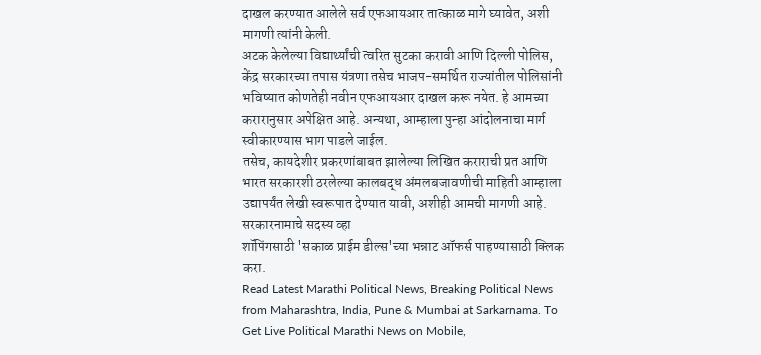दाखल करण्यात आलेले सर्व एफआयआर तात्काळ मागे घ्यावेत, अशी मागणी त्यांनी केली.
अटक केलेल्या विद्यार्थ्यांची त्वरित सुटका करावी आणि दिल्ली पोलिस, केंद्र सरकारच्या तपास यंत्रणा तसेच भाजप-समर्थित राज्यांतील पोलिसांनी भविष्यात कोणतेही नवीन एफआयआर दाखल करू नयेत. हे आमच्या करारानुसार अपेक्षित आहे. अन्यथा, आम्हाला पुन्हा आंदोलनाचा मार्ग स्वीकारण्यास भाग पाडले जाईल.
तसेच, कायदेशीर प्रकरणांबाबत झालेल्या लिखित कराराची प्रत आणि भारत सरकारशी ठरलेल्या कालबद्ध अंमलबजावणीची माहिती आम्हाला उद्यापर्यंत लेखी स्वरूपात देण्यात यावी, अशीही आमची मागणी आहे.
सरकारनामाचे सदस्य व्हा
शॉपिंगसाठी 'सकाळ प्राईम डील्स'च्या भन्नाट ऑफर्स पाहण्यासाठी क्लिक करा.
Read Latest Marathi Political News, Breaking Political News from Maharashtra, India, Pune & Mumbai at Sarkarnama. To Get Live Political Marathi News on Mobile,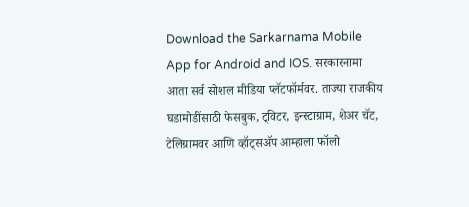Download the Sarkarnama Mobile App for Android and IOS. सरकारनामा आता सर्व सोशल मीडिया प्लॅटफॉर्मवर. ताज्या राजकीय घडामोडींसाठी फेसबुक, ट्विटर, इन्स्टाग्राम, शेअर चॅट, टेलिग्रामवर आणि व्हॉट्सॲप आम्हाला फॉलो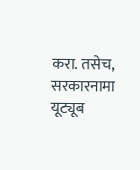करा. तसेच, सरकारनामा यूट्यूब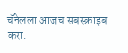चॅनेलला आजच सबस्क्राइब करा.